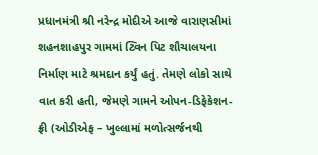પ્રધાનમંત્રી શ્રી નરેન્દ્ર મોદીએ આજે વારાણસીમાં શહનશાહપુર ગામમાં ટ્વિન પિટ શૌચાલયના નિર્માણ માટે શ્રમદાન કર્યું હતું. તેમણે લોકો સાથે વાત કરી હતી, જેમણે ગામને ઓપન-ડિફેકેશન-ફ્રી (ઓડીએફ – ખુલ્લામાં મળોત્સર્જનથી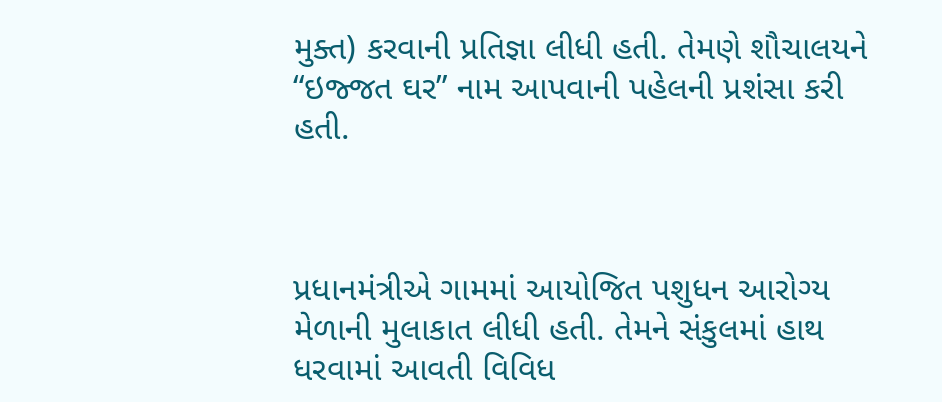મુક્ત) કરવાની પ્રતિજ્ઞા લીધી હતી. તેમણે શૌચાલયને “ઇજ્જત ઘર” નામ આપવાની પહેલની પ્રશંસા કરી હતી.



પ્રધાનમંત્રીએ ગામમાં આયોજિત પશુધન આરોગ્ય મેળાની મુલાકાત લીધી હતી. તેમને સંકુલમાં હાથ ધરવામાં આવતી વિવિધ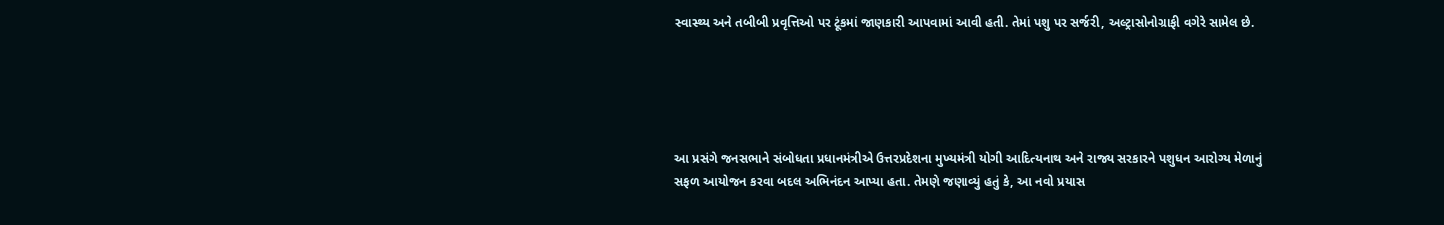સ્વાસ્થ્ય અને તબીબી પ્રવૃત્તિઓ પર ટૂંકમાં જાણકારી આપવામાં આવી હતી. તેમાં પશુ પર સર્જરી, અલ્ટ્રાસોનોગ્રાફી વગેરે સામેલ છે.





આ પ્રસંગે જનસભાને સંબોધતા પ્રધાનમંત્રીએ ઉત્તરપ્રદેશના મુખ્યમંત્રી યોગી આદિત્યનાથ અને રાજ્ય સરકારને પશુધન આરોગ્ય મેળાનું સફળ આયોજન કરવા બદલ અભિનંદન આપ્યા હતા. તેમણે જણાવ્યું હતું કે, આ નવો પ્રયાસ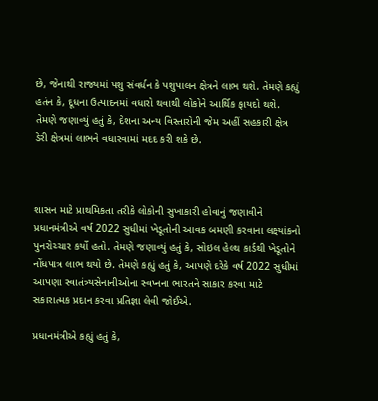છે, જેનાથી રાજ્યમાં પશુ સંવર્ધન કે પશુપાલન ક્ષેત્રને લાભ થશે. તેમણે કહ્યું હતંન કે, દૂધના ઉત્પાદનમાં વધારો થવાથી લોકોને આર્થિક ફાયદો થશે. તેમણે જણાવ્યું હતું કે, દેશના અન્ય વિસ્તારોની જેમ અહીં સહકારી ક્ષેત્ર ડેરી ક્ષેત્રમાં લાભને વધારવામાં મદદ કરી શકે છે.



શાસન માટે પ્રાથમિકતા તરીકે લોકોની સુખાકારી હોવાનું જણાવીને પ્રધાનમંત્રીએ વર્ષ 2022 સુધીમાં ખેડૂતોની આવક બમણી કરવાના લક્ષ્યાંકનો પુનરોચ્ચાર કર્યો હતો. તેમણે જણાવ્યું હતું કે, સોઇલ હેલ્થ કાર્ડથી ખેડૂતોને નોંધપાત્ર લાભ થયો છે. તેમણે કહ્યું હતું કે, આપણે દરેકે વર્ષ 2022 સુધીમાં આપણા સ્વાતંત્ર્યસેનાનીઓના સ્વપ્નના ભારતને સાકાર કરવા માટે સકારાત્મક પ્રદાન કરવા પ્રતિજ્ઞા લેવી જોઈએ.

પ્રધાનમંત્રીએ કહ્યું હતું કે,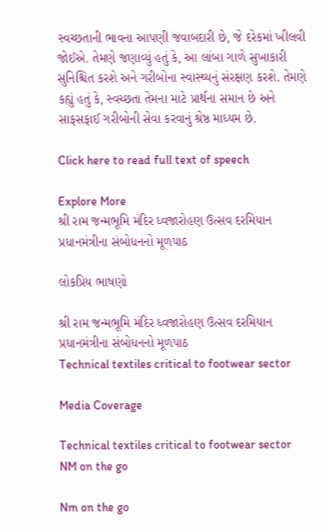સ્વચ્છતાની ભાવના આપણી જવાબદારી છે, જે દરેકમાં ખીલવી જોઈએ. તેમણે જણાવ્યું હતું કે, આ લાંબા ગાળે સુખાકારી સુનિશ્ચિત કરશે અને ગરીબોના સ્વાસ્થ્યનું સંરક્ષણ કરશે. તેમણે કહ્યું હતું કે, સ્વચ્છતા તેમના માટે પ્રાર્થના સમાન છે અને સાફસફાઈ ગરીબોની સેવા કરવાનું શ્રેષ્ઠ માધ્યમ છે.

Click here to read full text of speech

Explore More
શ્રી રામ જન્મભૂમિ મંદિર ધ્વજારોહણ ઉત્સવ દરમિયાન પ્રધાનમંત્રીના સંબોધનનો મૂળપાઠ

લોકપ્રિય ભાષણો

શ્રી રામ જન્મભૂમિ મંદિર ધ્વજારોહણ ઉત્સવ દરમિયાન પ્રધાનમંત્રીના સંબોધનનો મૂળપાઠ
Technical textiles critical to footwear sector

Media Coverage

Technical textiles critical to footwear sector
NM on the go

Nm on the go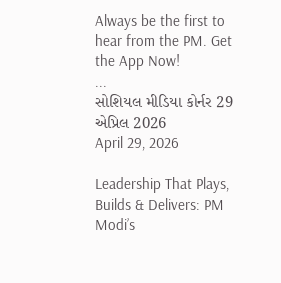Always be the first to hear from the PM. Get the App Now!
...
સોશિયલ મીડિયા કોર્નર 29 એપ્રિલ 2026
April 29, 2026

Leadership That Plays, Builds & Delivers: PM Modi’s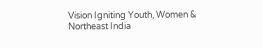Vision Igniting Youth, Women & Northeast India